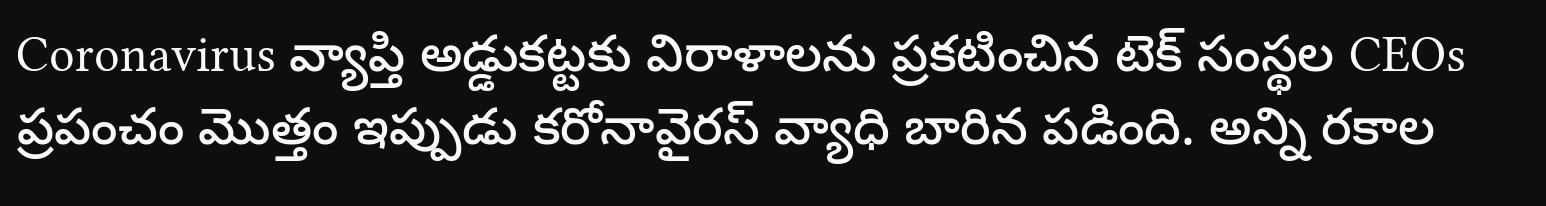Coronavirus వ్యాప్తి అడ్డుకట్టకు విరాళాలను ప్రకటించిన టెక్ సంస్థల CEOs
ప్రపంచం మొత్తం ఇప్పుడు కరోనావైరస్ వ్యాధి బారిన పడింది. అన్ని రకాల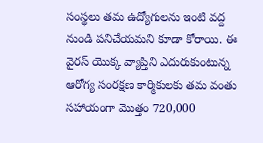సంస్థలు తమ ఉద్యోగులను ఇంటి వద్ద నుండి పనిచేయమని కూడా కోరాయి. ఈ వైరస్ యొక్క వ్యాప్తిని ఎదురుకుంటున్న ఆరోగ్య సంరక్షణ కార్మికులకు తమ వంతు సహాయంగా మొత్తం 720,000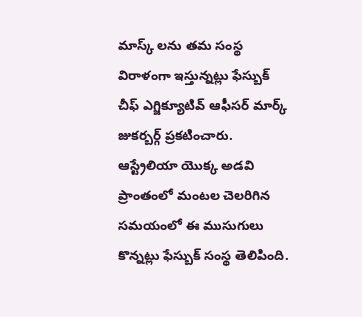మాస్క్ లను తమ సంస్థ విరాళంగా ఇస్తున్నట్లు ఫేస్బుక్ చీఫ్ ఎగ్జిక్యూటివ్ ఆఫీసర్ మార్క్ జుకర్బర్గ్ ప్రకటించారు. ఆస్ట్రేలియా యొక్క అడవి ప్రాంతంలో మంటల చెలరిగిన సమయంలో ఈ ముసుగులు కొన్నట్లు ఫేస్బుక్ సంస్థ తెలిపింది.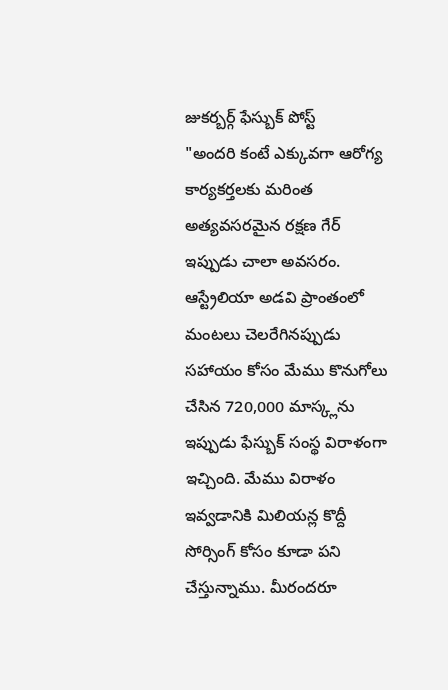జుకర్బర్గ్ ఫేస్బుక్ పోస్ట్
"అందరి కంటే ఎక్కువగా ఆరోగ్య కార్యకర్తలకు మరింత అత్యవసరమైన రక్షణ గేర్ ఇప్పుడు చాలా అవసరం. ఆస్ట్రేలియా అడవి ప్రాంతంలో మంటలు చెలరేగినప్పుడు సహాయం కోసం మేము కొనుగోలు చేసిన 720,000 మాస్క్లను ఇప్పుడు ఫేస్బుక్ సంస్థ విరాళంగా ఇచ్చింది. మేము విరాళం ఇవ్వడానికి మిలియన్ల కొద్దీ సోర్సింగ్ కోసం కూడా పని చేస్తున్నాము. మీరందరూ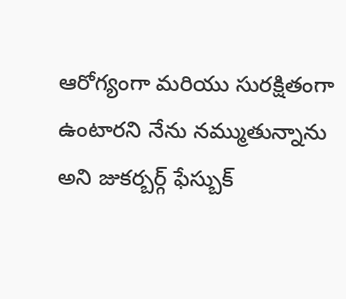ఆరోగ్యంగా మరియు సురక్షితంగా ఉంటారని నేను నమ్ముతున్నాను అని జుకర్బర్గ్ ఫేస్బుక్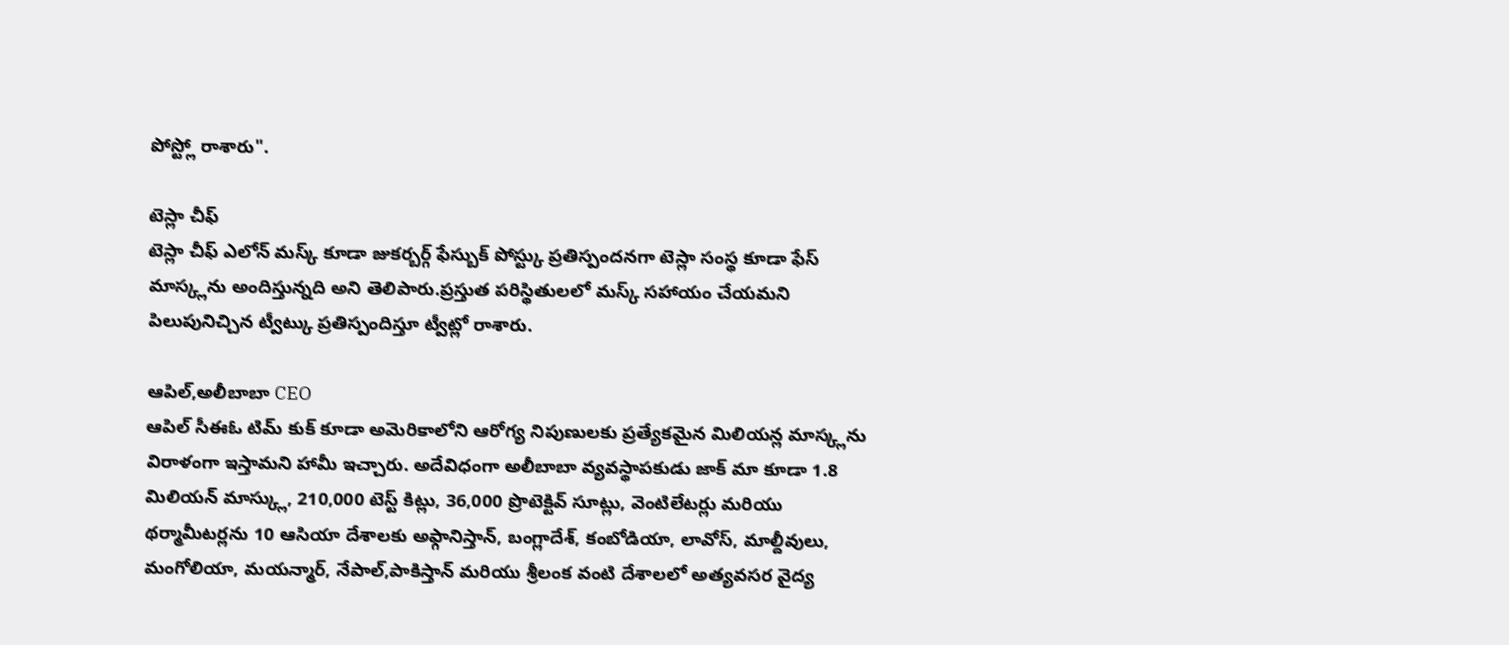పోస్ట్లో రాశారు".

టెస్లా చీఫ్
టెస్లా చీఫ్ ఎలోన్ మస్క్ కూడా జుకర్బర్గ్ ఫేస్బుక్ పోస్ట్కు ప్రతిస్పందనగా టెస్లా సంస్థ కూడా ఫేస్ మాస్క్లను అందిస్తున్నది అని తెలిపారు.ప్రస్తుత పరిస్థితులలో మస్క్ సహాయం చేయమని పిలుపునిచ్చిన ట్వీట్కు ప్రతిస్పందిస్తూ ట్వీట్లో రాశారు.

ఆపిల్,అలీబాబా CEO
ఆపిల్ సీఈఓ టిమ్ కుక్ కూడా అమెరికాలోని ఆరోగ్య నిపుణులకు ప్రత్యేకమైన మిలియన్ల మాస్క్లను విరాళంగా ఇస్తామని హామీ ఇచ్చారు. అదేవిధంగా అలీబాబా వ్యవస్థాపకుడు జాక్ మా కూడా 1.8 మిలియన్ మాస్క్లు, 210,000 టెస్ట్ కిట్లు, 36,000 ప్రొటెక్టివ్ సూట్లు, వెంటిలేటర్లు మరియు థర్మామీటర్లను 10 ఆసియా దేశాలకు అఫ్గానిస్తాన్, బంగ్లాదేశ్, కంబోడియా, లావోస్, మాల్దీవులు, మంగోలియా, మయన్మార్, నేపాల్,పాకిస్తాన్ మరియు శ్రీలంక వంటి దేశాలలో అత్యవసర వైద్య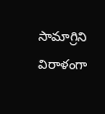సామాగ్రిని విరాళంగా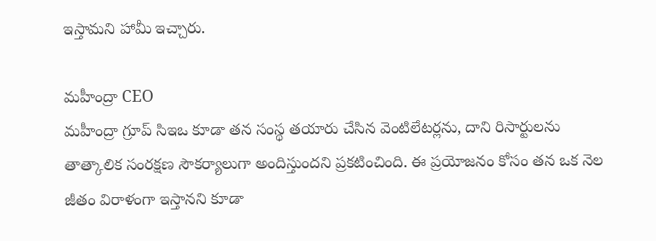ఇస్తామని హామీ ఇచ్చారు.

మహీంద్రా CEO
మహీంద్రా గ్రూప్ సిఇఒ కూడా తన సంస్థ తయారు చేసిన వెంటిలేటర్లను, దాని రిసార్టులను తాత్కాలిక సంరక్షణ సౌకర్యాలుగా అందిస్తుందని ప్రకటించింది. ఈ ప్రయోజనం కోసం తన ఒక నెల జీతం విరాళంగా ఇస్తానని కూడా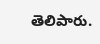తెలిపారు.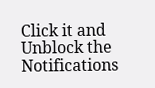Click it and Unblock the Notifications